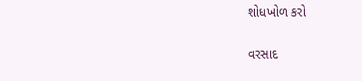શોધખોળ કરો

વરસાદ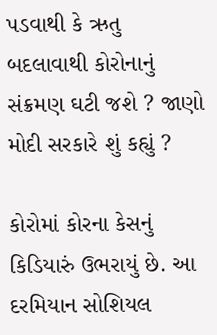પડવાથી કે ઋતુ બદલાવાથી કોરોનાનું સંક્રમણ ઘટી જશે ? જાણો મોદી સરકારે શું કહ્યું ?

કોરોમાં કોરના કેસનું કિડિયારું ઉભરાયું છે. આ દરમિયાન સોશિયલ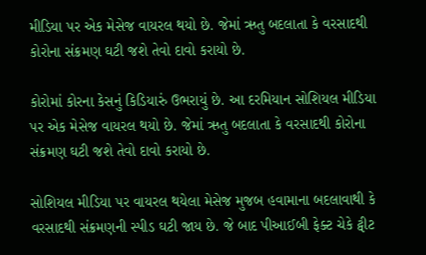મીડિયા પર એક મેસેજ વાયરલ થયો છે. જેમાં ઋતુ બદલાતા કે વરસાદથી કોરોના સંક્રમણ ઘટી જશે તેવો દાવો કરાયો છે.

કોરોમાં કોરના કેસનું કિડિયારું ઉભરાયું છે. આ દરમિયાન સોશિયલ મીડિયા પર એક મેસેજ વાયરલ થયો છે. જેમાં ઋતુ બદલાતા કે વરસાદથી કોરોના સંક્રમણ ઘટી જશે તેવો દાવો કરાયો છે.

સોશિયલ મીડિયા પર વાયરલ થયેલા મેસેજ મુજબ હવામાના બદલાવાથી કે વરસાદથી સંક્રમણની સ્પીડ ઘટી જાય છે. જે બાદ પીઆઈબી ફેક્ટ ચેકે ટ્વીટ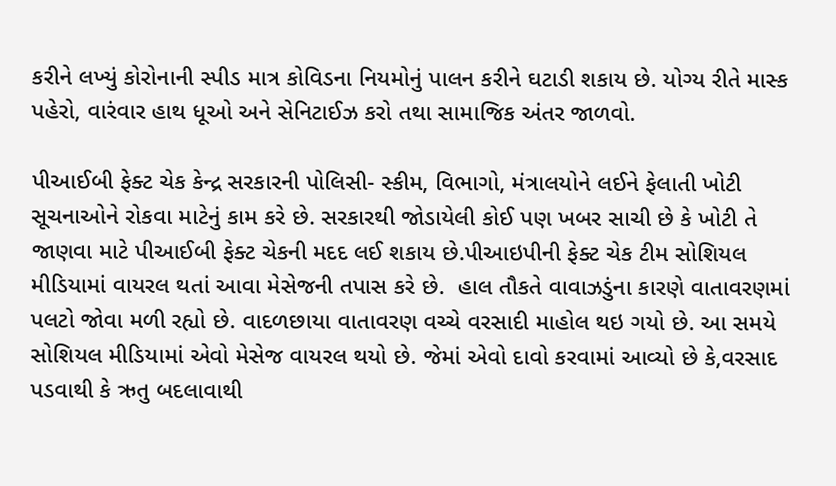કરીને લખ્યું કોરોનાની સ્પીડ માત્ર કોવિડના નિયમોનું પાલન કરીને ઘટાડી શકાય છે. યોગ્ય રીતે માસ્ક પહેરો, વારંવાર હાથ ધૂઓ અને સેનિટાઈઝ કરો તથા સામાજિક અંતર જાળવો.

પીઆઈબી ફેક્ટ ચેક કેન્દ્ર સરકારની પોલિસી- સ્કીમ, વિભાગો, મંત્રાલયોને લઈને ફેલાતી ખોટી સૂચનાઓને રોકવા માટેનું કામ કરે છે. સરકારથી જોડાયેલી કોઈ પણ ખબર સાચી છે કે ખોટી તે જાણવા માટે પીઆઈબી ફેક્ટ ચેકની મદદ લઈ શકાય છે.પીઆઇપીની ફેક્ટ ચેક ટીમ સોશિયલ મીડિયામાં વાયરલ થતાં આવા મેસેજની તપાસ કરે છે.  હાલ તૌકતે વાવાઝડુંના કારણે વાતાવરણમાં પલટો જોવા મળી રહ્યો છે. વાદળછાયા વાતાવરણ વચ્ચે વરસાદી માહોલ થઇ ગયો છે. આ સમયે સોશિયલ મીડિયામાં એવો મેસેજ વાયરલ થયો છે. જેમાં એવો દાવો કરવામાં આવ્યો છે કે,વરસાદ પડવાથી કે ઋતુ બદલાવાથી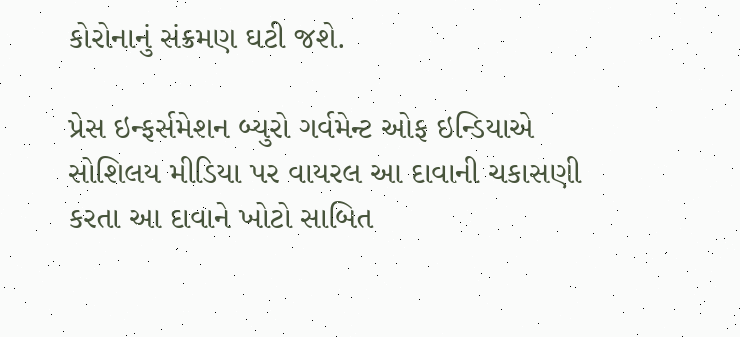કોરોનાનું સંક્રમણ ઘટી જશે.

પ્રેસ ઇન્ફર્સમેશન બ્યુરો ગર્વમેન્ટ ઓફ ઇન્ડિયાએ સોશિલય મીડિયા પર વાયરલ આ દાવાની ચકાસણી કરતા આ દાવાને ખોટો સાબિત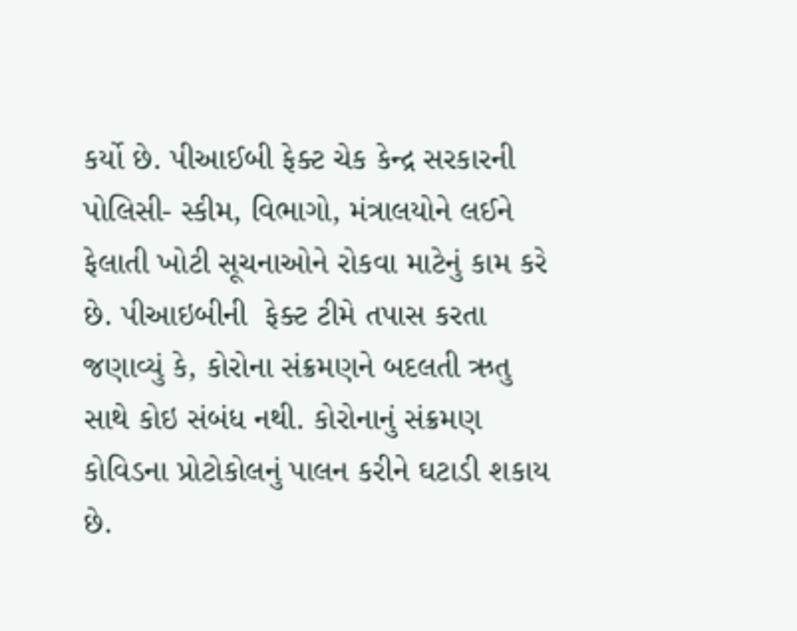કર્યો છે. પીઆઈબી ફેક્ટ ચેક કેન્દ્ર સરકારની પોલિસી- સ્કીમ, વિભાગો, મંત્રાલયોને લઈને ફેલાતી ખોટી સૂચનાઓને રોકવા માટેનું કામ કરે છે. પીઆઇબીની  ફેક્ટ ટીમે તપાસ કરતા જણાવ્યું કે, કોરોના સંક્રમણને બદલતી ઋતુ સાથે કોઇ સંબંધ નથી. કોરોનાનું સંક્રમણ કોવિડના પ્રોટોકોલનું પાલન કરીને ઘટાડી શકાય છે.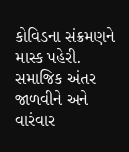કોવિડના સંક્રમણને માસ્ક પહેરી. સમાજિક અંતર જાળવીને અને વારંવાર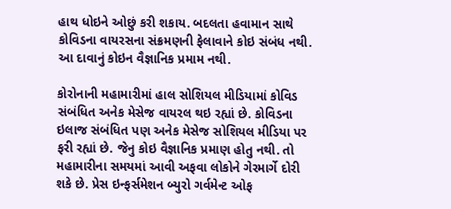હાથ ધોઇને ઓછું કરી શકાય. બદલતા હવામાન સાથે કોવિડના વાયરસના સંક્રમણની ફેલાવાને કોઇ સંબંધ નથી. આ દાવાનું કોઇન વૈજ્ઞાનિક પ્રમામ નથી.

કોરોનાની મહામારીમાં હાલ સોશિયલ મીડિયામાં કોવિડ સંબંધિત અનેક મેસેજ વાયરલ થઇ રહ્યાં છે. કોવિડના ઇલાજ સંબંધિત પણ અનેક મેસેજ સોશિયલ મીડિયા પર ફરી રહ્યાં છે. જેનુ કોઇ વૈજ્ઞાનિક પ્રમાણ હોતુ નથી. તો મહામારીના સમયમાં આવી અફવા લોકોને ગેરમાર્ગે દોરી શકે છે. પ્રેસ ઇન્ફર્સમેશન બ્યુરો ગર્વમેન્ટ ઓફ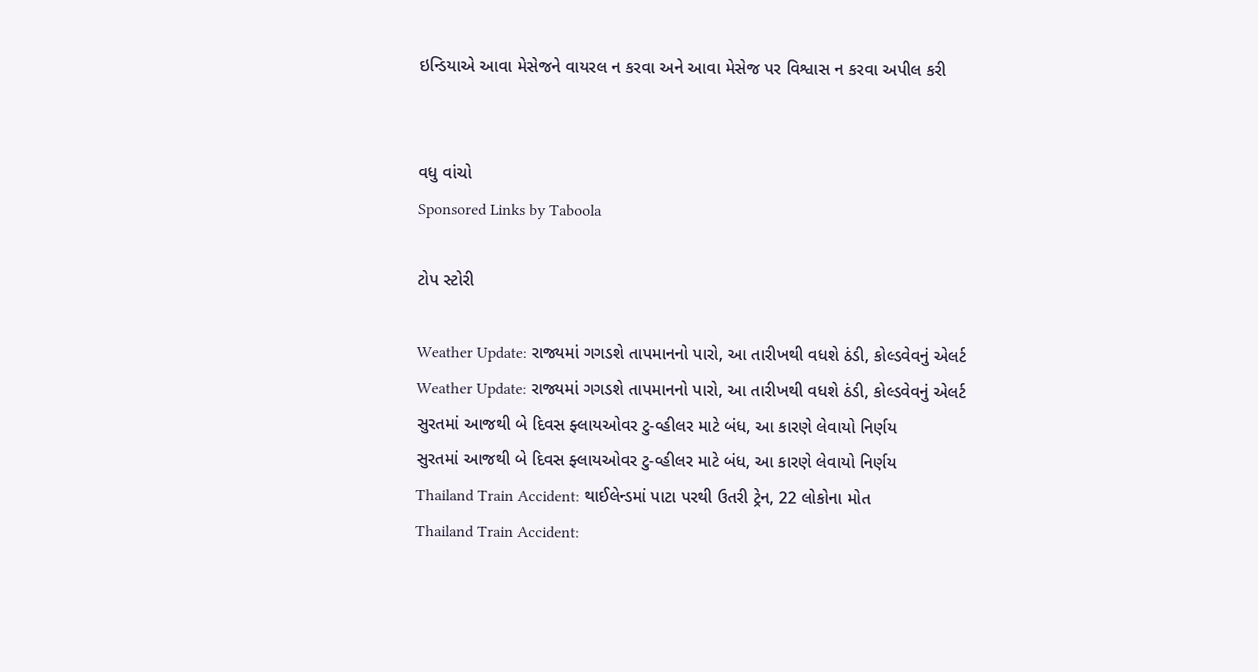ઇન્ડિયાએ આવા મેસેજને વાયરલ ન કરવા અને આવા મેસેજ પર વિશ્વાસ ન કરવા અપીલ કરી


વધુ વાંચો
Sponsored Links by Taboola

ટોપ સ્ટોરી

Weather Update: રાજ્યમાં ગગડશે તાપમાનનો પારો, આ તારીખથી વધશે ઠંડી, કોલ્ડવેવનું એલર્ટ
Weather Update: રાજ્યમાં ગગડશે તાપમાનનો પારો, આ તારીખથી વધશે ઠંડી, કોલ્ડવેવનું એલર્ટ
સુરતમાં આજથી બે દિવસ ફ્લાયઓવર ટુ-વ્હીલર માટે બંધ, આ કારણે લેવાયો નિર્ણય
સુરતમાં આજથી બે દિવસ ફ્લાયઓવર ટુ-વ્હીલર માટે બંધ, આ કારણે લેવાયો નિર્ણય
Thailand Train Accident: થાઈલેન્ડમાં પાટા પરથી ઉતરી ટ્રેન, 22 લોકોના મોત
Thailand Train Accident: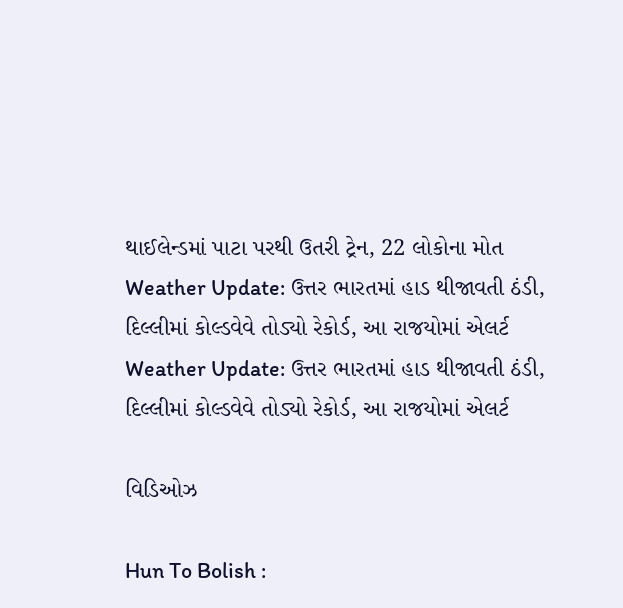થાઈલેન્ડમાં પાટા પરથી ઉતરી ટ્રેન, 22 લોકોના મોત
Weather Update: ઉત્તર ભારતમાં હાડ થીજાવતી ઠંડી, દિલ્લીમાં કોલ્ડવેવે તોડ્યો રેકોર્ડ, આ રાજયોમાં એલર્ટ
Weather Update: ઉત્તર ભારતમાં હાડ થીજાવતી ઠંડી, દિલ્લીમાં કોલ્ડવેવે તોડ્યો રેકોર્ડ, આ રાજયોમાં એલર્ટ

વિડિઓઝ

Hun To Bolish :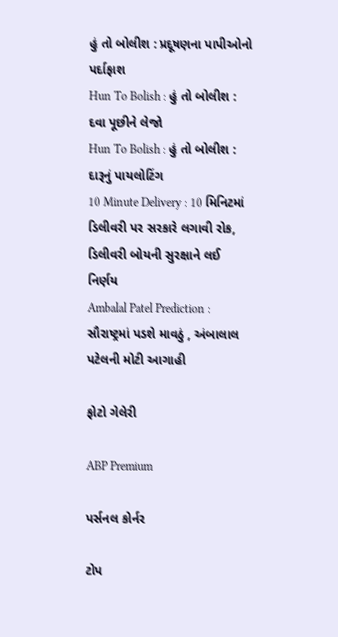હું તો બોલીશ : પ્રદૂષણના પાપીઓનો પર્દાફાશ
Hun To Bolish : હું તો બોલીશ : દવા પૂછીને લેજો
Hun To Bolish : હું તો બોલીશ : દારૂનું પાયલોટિંગ
10 Minute Delivery : 10 મિનિટમાં ડિલીવરી પર સરકારે લગાવી રોક, ડિલીવરી બોયની સુરક્ષાને લઈ નિર્ણય
Ambalal Patel Prediction : સૌરાષ્ટ્રમાં પડશે માવઠું , અંબાલાલ પટેલની મોટી આગાહી

ફોટો ગેલેરી

ABP Premium

પર્સનલ કોર્નર

ટોપ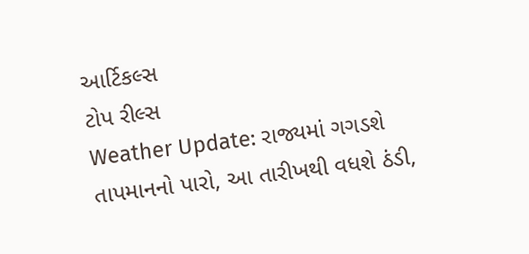આર્ટિકલ્સ
ટોપ રીલ્સ
Weather Update: રાજ્યમાં ગગડશે તાપમાનનો પારો, આ તારીખથી વધશે ઠંડી,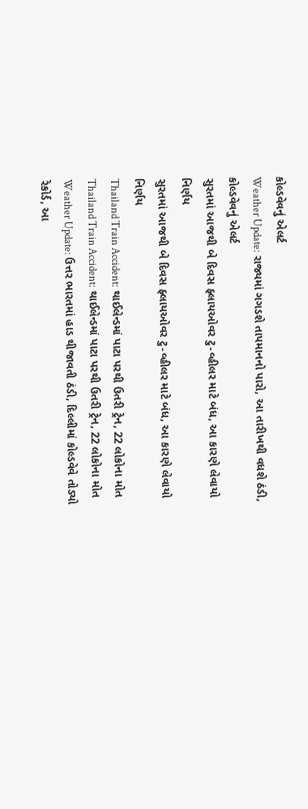કોલ્ડવેવનું એલર્ટ
Weather Update: રાજ્યમાં ગગડશે તાપમાનનો પારો, આ તારીખથી વધશે ઠંડી, કોલ્ડવેવનું એલર્ટ
સુરતમાં આજથી બે દિવસ ફ્લાયઓવર ટુ-વ્હીલર માટે બંધ, આ કારણે લેવાયો નિર્ણય
સુરતમાં આજથી બે દિવસ ફ્લાયઓવર ટુ-વ્હીલર માટે બંધ, આ કારણે લેવાયો નિર્ણય
Thailand Train Accident: થાઈલેન્ડમાં પાટા પરથી ઉતરી ટ્રેન, 22 લોકોના મોત
Thailand Train Accident: થાઈલેન્ડમાં પાટા પરથી ઉતરી ટ્રેન, 22 લોકોના મોત
Weather Update: ઉત્તર ભારતમાં હાડ થીજાવતી ઠંડી, દિલ્લીમાં કોલ્ડવેવે તોડ્યો રેકોર્ડ, આ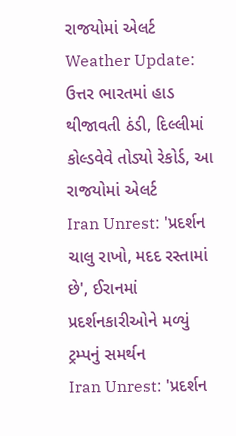રાજયોમાં એલર્ટ
Weather Update: ઉત્તર ભારતમાં હાડ થીજાવતી ઠંડી, દિલ્લીમાં કોલ્ડવેવે તોડ્યો રેકોર્ડ, આ રાજયોમાં એલર્ટ
Iran Unrest: 'પ્રદર્શન ચાલુ રાખો, મદદ રસ્તામાં છે', ઈરાનમાં પ્રદર્શનકારીઓને મળ્યું ટ્રમ્પનું સમર્થન
Iran Unrest: 'પ્રદર્શન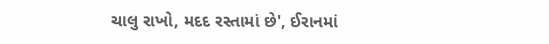ચાલુ રાખો, મદદ રસ્તામાં છે', ઈરાનમાં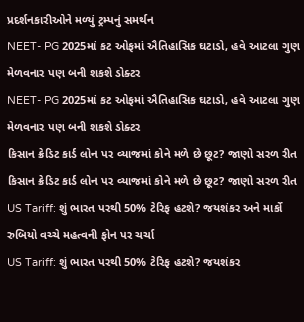પ્રદર્શનકારીઓને મળ્યું ટ્રમ્પનું સમર્થન
NEET- PG 2025માં કટ ઓફમાં ઐતિહાસિક ઘટાડો, હવે આટલા ગુણ મેળવનાર પણ બની શકશે ડોક્ટર
NEET- PG 2025માં કટ ઓફમાં ઐતિહાસિક ઘટાડો, હવે આટલા ગુણ મેળવનાર પણ બની શકશે ડોક્ટર
કિસાન ક્રેડિટ કાર્ડ લોન પર વ્યાજમાં કોને મળે છે છૂટ? જાણો સરળ રીત
કિસાન ક્રેડિટ કાર્ડ લોન પર વ્યાજમાં કોને મળે છે છૂટ? જાણો સરળ રીત
US Tariff: શું ભારત પરથી 50% ટેરિફ હટશે? જયશંકર અને માર્કો રુબિયો વચ્ચે મહત્વની ફોન પર ચર્ચા
US Tariff: શું ભારત પરથી 50% ટેરિફ હટશે? જયશંકર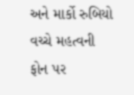અને માર્કો રુબિયો વચ્ચે મહત્વની ફોન પર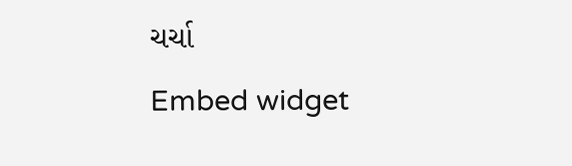ચર્ચા
Embed widget